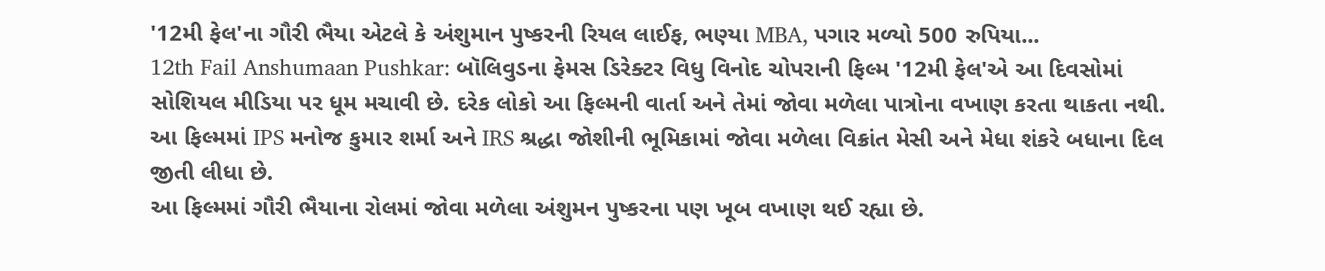'12મી ફેલ'ના ગૌરી ભૈયા એટલે કે અંશુમાન પુષ્કરની રિયલ લાઈફ, ભણ્યા MBA, પગાર મળ્યો 500 રુપિયા...
12th Fail Anshumaan Pushkar: બૉલિવુડના ફેમસ ડિરેક્ટર વિધુ વિનોદ ચોપરાની ફિલ્મ '12મી ફેલ'એ આ દિવસોમાં સોશિયલ મીડિયા પર ધૂમ મચાવી છે. દરેક લોકો આ ફિલ્મની વાર્તા અને તેમાં જોવા મળેલા પાત્રોના વખાણ કરતા થાકતા નથી. આ ફિલ્મમાં IPS મનોજ કુમાર શર્મા અને IRS શ્રદ્ધા જોશીની ભૂમિકામાં જોવા મળેલા વિક્રાંત મેસી અને મેધા શંકરે બધાના દિલ જીતી લીધા છે.
આ ફિલ્મમાં ગૌરી ભૈયાના રોલમાં જોવા મળેલા અંશુમન પુષ્કરના પણ ખૂબ વખાણ થઈ રહ્યા છે.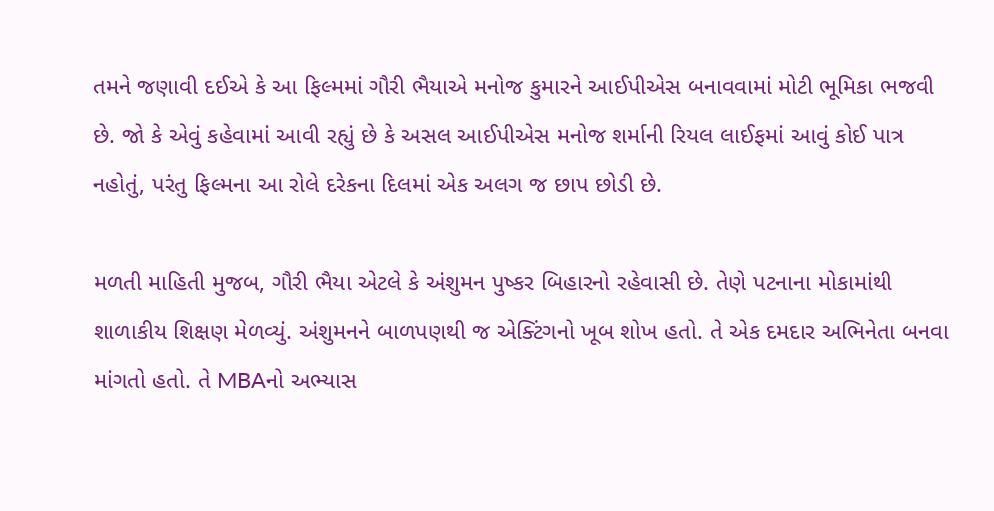તમને જણાવી દઈએ કે આ ફિલ્મમાં ગૌરી ભૈયાએ મનોજ કુમારને આઈપીએસ બનાવવામાં મોટી ભૂમિકા ભજવી છે. જો કે એવું કહેવામાં આવી રહ્યું છે કે અસલ આઈપીએસ મનોજ શર્માની રિયલ લાઈફમાં આવું કોઈ પાત્ર નહોતું, પરંતુ ફિલ્મના આ રોલે દરેકના દિલમાં એક અલગ જ છાપ છોડી છે.

મળતી માહિતી મુજબ, ગૌરી ભૈયા એટલે કે અંશુમન પુષ્કર બિહારનો રહેવાસી છે. તેણે પટનાના મોકામાંથી શાળાકીય શિક્ષણ મેળવ્યું. અંશુમનને બાળપણથી જ એક્ટિંગનો ખૂબ શોખ હતો. તે એક દમદાર અભિનેતા બનવા માંગતો હતો. તે MBAનો અભ્યાસ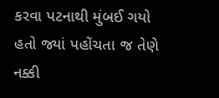કરવા પટનાથી મુંબઈ ગયો હતો જ્યાં પહોંચતા જ તેણે નક્કી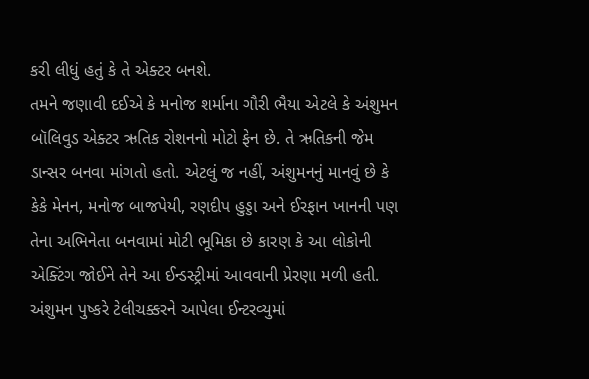કરી લીધું હતું કે તે એક્ટર બનશે.
તમને જણાવી દઈએ કે મનોજ શર્માના ગૌરી ભૈયા એટલે કે અંશુમન બૉલિવુડ એક્ટર ઋતિક રોશનનો મોટો ફેન છે. તે ઋતિકની જેમ ડાન્સર બનવા માંગતો હતો. એટલું જ નહીં, અંશુમનનું માનવું છે કે કેકે મેનન, મનોજ બાજપેયી, રણદીપ હુડ્ડા અને ઈરફાન ખાનની પણ તેના અભિનેતા બનવામાં મોટી ભૂમિકા છે કારણ કે આ લોકોની એક્ટિંગ જોઈને તેને આ ઈન્ડસ્ટ્રીમાં આવવાની પ્રેરણા મળી હતી.
અંશુમન પુષ્કરે ટેલીચક્કરને આપેલા ઈન્ટરવ્યુમાં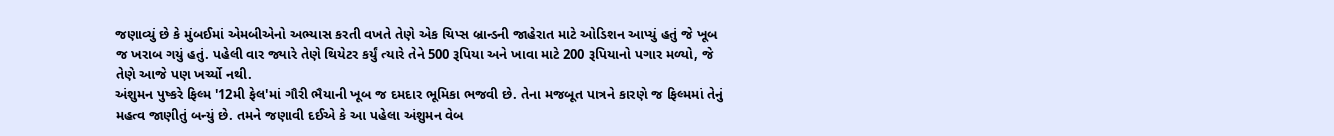જણાવ્યું છે કે મુંબઈમાં એમબીએનો અભ્યાસ કરતી વખતે તેણે એક ચિપ્સ બ્રાન્ડની જાહેરાત માટે ઓડિશન આપ્યું હતું જે ખૂબ જ ખરાબ ગયું હતું. પહેલી વાર જ્યારે તેણે થિયેટર કર્યું ત્યારે તેને 500 રૂપિયા અને ખાવા માટે 200 રૂપિયાનો પગાર મળ્યો, જે તેણે આજે પણ ખર્ચ્યો નથી.
અંશુમન પુષ્કરે ફિલ્મ '12મી ફેલ'માં ગૌરી ભૈયાની ખૂબ જ દમદાર ભૂમિકા ભજવી છે. તેના મજબૂત પાત્રને કારણે જ ફિલ્મમાં તેનું મહત્વ જાણીતું બન્યું છે. તમને જણાવી દઈએ કે આ પહેલા અંશુમન વેબ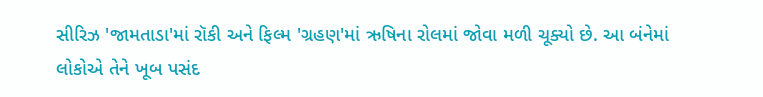સીરિઝ 'જામતાડા'માં રૉકી અને ફિલ્મ 'ગ્રહણ'માં ઋષિના રોલમાં જોવા મળી ચૂક્યો છે. આ બંનેમાં લોકોએ તેને ખૂબ પસંદ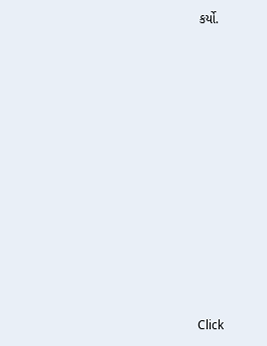કર્યો.












Click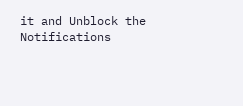it and Unblock the Notifications